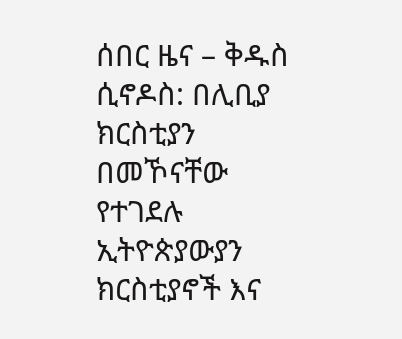ሰበር ዜና – ቅዱስ ሲኖዶስ: በሊቢያ ክርስቲያን በመኾናቸው የተገደሉ ኢትዮጵያውያን ክርስቲያኖች እና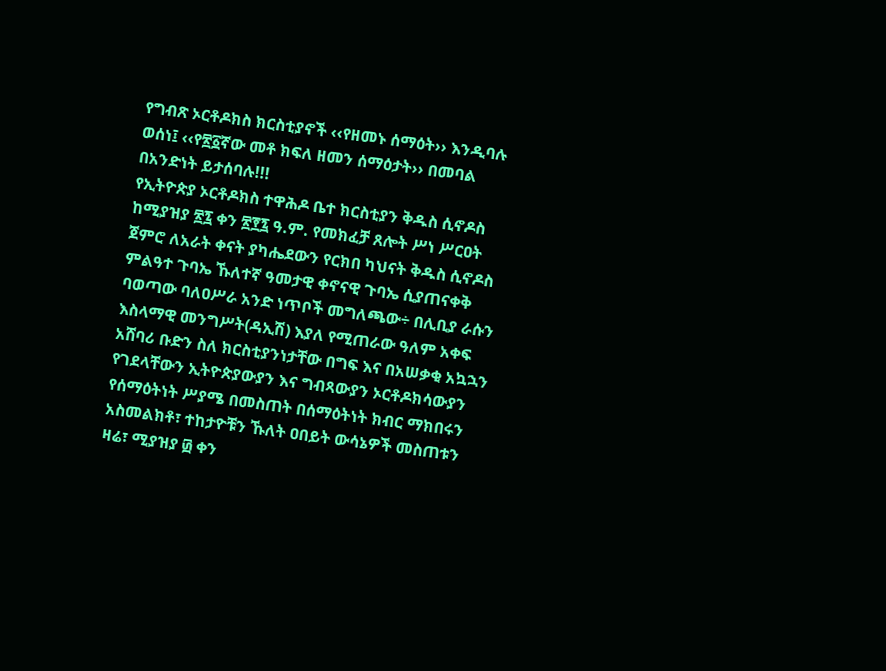የግብጽ ኦርቶዶክስ ክርስቲያኖች ‹‹የዘመኑ ሰማዕት›› እንዲባሉ ወሰነ፤ ‹‹የ፳፩ኛው መቶ ክፍለ ዘመን ሰማዕታት›› በመባል በአንድነት ይታሰባሉ!!!
የኢትዮጵያ ኦርቶዶክስ ተዋሕዶ ቤተ ክርስቲያን ቅዱስ ሲኖዶስ ከሚያዝያ ፳፯ ቀን ፳፻፯ ዓ.ም. የመክፈቻ ጸሎት ሥነ ሥርዐት ጀምሮ ለአራት ቀናት ያካሔደውን የርክበ ካህናት ቅዱስ ሲኖዶስ ምልዓተ ጉባኤ ኹለተኛ ዓመታዊ ቀኖናዊ ጉባኤ ሲያጠናቀቅ ባወጣው ባለዐሥራ አንድ ነጥቦች መግለጫው÷ በሊቢያ ራሱን እስላማዊ መንግሥት(ዳኢሽ) እያለ የሚጠራው ዓለም አቀፍ አሸባሪ ቡድን ስለ ክርስቲያንነታቸው በግፍ እና በአሠቃቂ አኳኋን የገደላቸውን ኢትዮጵያውያን እና ግብጻውያን ኦርቶዶክሳውያን የሰማዕትነት ሥያሜ በመስጠት በሰማዕትነት ክብር ማክበሩን አስመልክቶ፣ ተከታዮቹን ኹለት ዐበይት ውሳኔዎች መስጠቱን ዛሬ፣ ሚያዝያ ፴ ቀን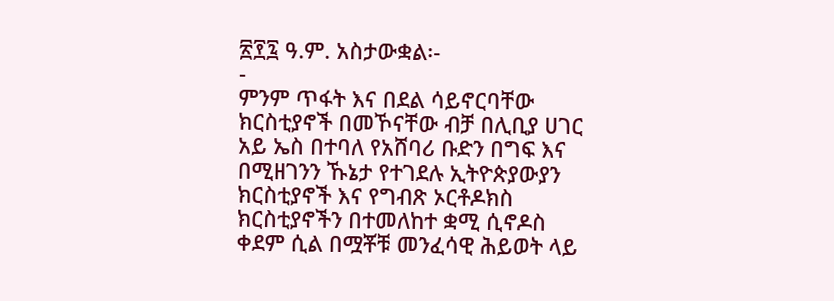፳፻፯ ዓ.ም. አስታውቋል፡-
-
ምንም ጥፋት እና በደል ሳይኖርባቸው ክርስቲያኖች በመኾናቸው ብቻ በሊቢያ ሀገር አይ ኤስ በተባለ የአሸባሪ ቡድን በግፍ እና በሚዘገንን ኹኔታ የተገደሉ ኢትዮጵያውያን ክርስቲያኖች እና የግብጽ ኦርቶዶክስ ክርስቲያኖችን በተመለከተ ቋሚ ሲኖዶስ ቀደም ሲል በሟቾቹ መንፈሳዊ ሕይወት ላይ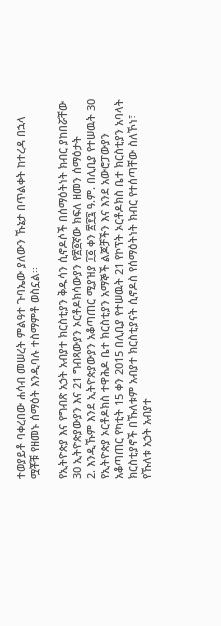ተወያይቶ ባቀረበው ሐሳብ መሠረት ምልዓተ ጉባኤው ያለውን ኹኔታ በጥልቀት ከተረዳ በኋላ ሟቾቹ የዘመኑ ሰማዕት እንዲባሉ ተስማምቶ ወስኗል፡፡

የኢትዮጵያ እና የግብጽ አኃት አብያተ ክርስቲያን ቅዱሳን ሲኖዶሶች በሰማዕትነት ክብር ያከበሯቸው 30 ኢትዮጵያውያን እና 21 ግብጻውያን ኦርቶዶክሳውያን የ፳፩ኛው ክፍለ ዘመን ሰማዕታት
2. እንዲኹም እንደ ኢትዮጵያውያን አቆጣጠር ሚያዝያ ፲፩ ቀን ፳፻፯ ዓ.ም. በሊቢያ የተሠዉት 30 የኢትዮጵያ ኦርቶዶክስ ተዋሕዶ ቤተ ክርስቲያን አማኞች ልጆቻችን እና እንደ አውሮፓውያን አቆጣጠር የካቲት 15 ቀን 2015 በሊቢያ የተሠዉት 21 የኮፕት ኦርቶዶክስ ቤተ ክርስቲያን አባላት ክርስቲያኖች በኹለቱም አብያተ ክርስቲያናት ሲኖዶስ የሰማዕትነት ክብር የተሰጣቸው ስለኾነ፣ የኹለቱ አኃት አብያተ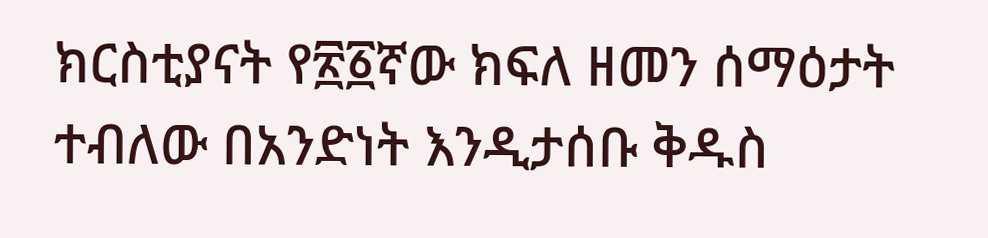ክርስቲያናት የ፳፩ኛው ክፍለ ዘመን ሰማዕታት ተብለው በአንድነት እንዲታሰቡ ቅዱስ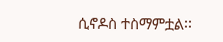ሲኖዶስ ተስማምቷል፡፡